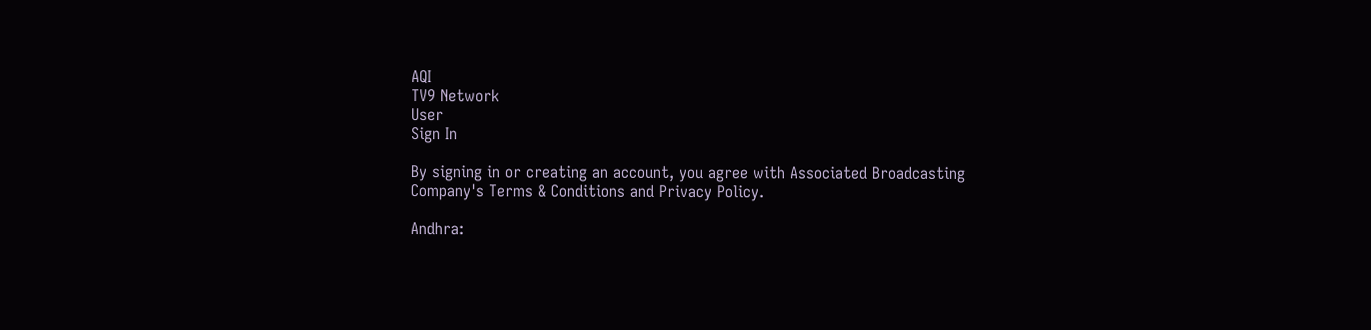AQI
TV9 Network
User
Sign In

By signing in or creating an account, you agree with Associated Broadcasting Company's Terms & Conditions and Privacy Policy.

Andhra: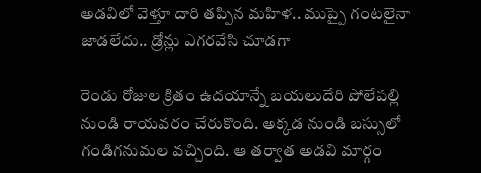అడవిలో వెళ్తూ దారి తప్పిన మహిళ.. ముప్పై గంటలైనా జాడలేదు.. డ్రోన్లు ఎగరవేసి చూడగా

రెండు రోజుల క్రితం ఉదయాన్నే బయలుదేరి పోలేపల్లి నుండి రాయవరం చేరుకొంది. అక్కడ నుండి బస్సులో గండిగనుమల వచ్చింది. ఆ తర్వాత అడవి మార్గం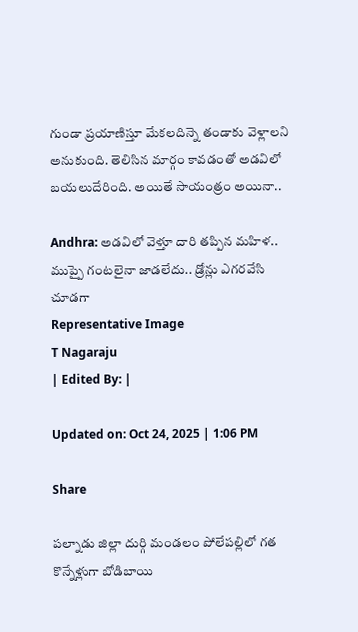గుండా ప్రయాణిస్తూ మేకలదిన్నె తండాకు వెళ్లాలని అనుకుంది. తెలిసిన మార్గం కావడంతో అడవిలో బయలుదేరింది. అయితే సాయంత్రం అయినా..

Andhra: అడవిలో వెళ్తూ దారి తప్పిన మహిళ.. ముప్పై గంటలైనా జాడలేదు.. డ్రోన్లు ఎగరవేసి చూడగా
Representative Image
T Nagaraju
| Edited By: |

Updated on: Oct 24, 2025 | 1:06 PM

Share

పల్నాడు జిల్లా దుర్గి మండలం పోలేపల్లిలో గత కొన్నేళ్లుగా బోడిబాయి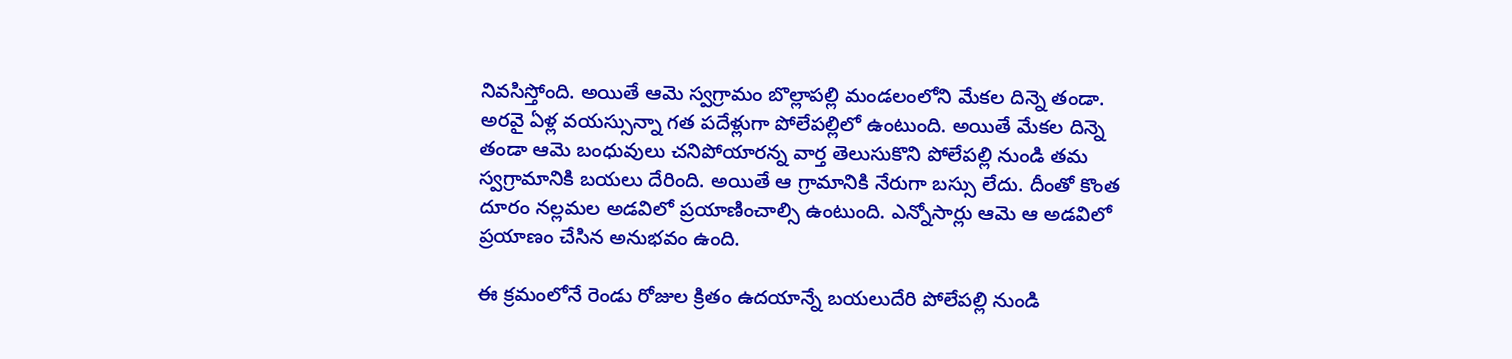నివసిస్తోంది. అయితే ఆమె స్వగ్రామం బొల్లాపల్లి మండలంలోని మేకల దిన్నె తండా. అరవై ఏళ్ల వయస్సున్నా గత పదేళ్లుగా పోలేపల్లిలో ఉంటుంది. అయితే మేకల దిన్నె తండా ఆమె బంధువులు చనిపోయారన్న వార్త తెలుసుకొని పోలేపల్లి నుండి తమ స్వగ్రామానికి బయలు దేరింది. అయితే ఆ గ్రామానికి నేరుగా బస్సు లేదు. దీంతో కొంత దూరం నల్లమల అడవిలో ప్రయాణించాల్సి ఉంటుంది. ఎన్నోసార్లు ఆమె ఆ అడవిలో ప్రయాణం చేసిన అనుభవం ఉంది.

ఈ క్రమంలోనే రెండు రోజుల క్రితం ఉదయాన్నే బయలుదేరి పోలేపల్లి నుండి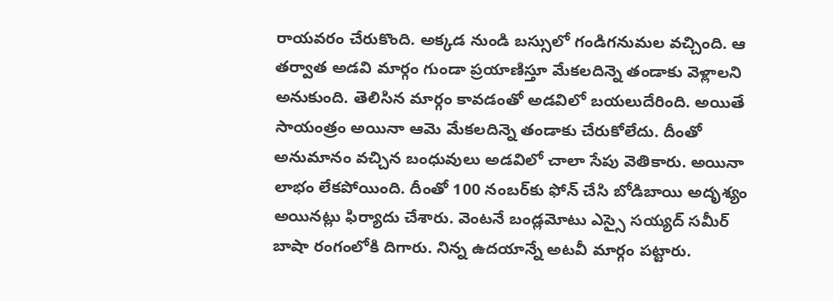రాయవరం చేరుకొంది. అక్కడ నుండి బస్సులో గండిగనుమల వచ్చింది. ఆ తర్వాత అడవి మార్గం గుండా ప్రయాణిస్తూ మేకలదిన్నె తండాకు వెళ్లాలని అనుకుంది. తెలిసిన మార్గం కావడంతో అడవిలో బయలుదేరింది. అయితే సాయంత్రం అయినా ఆమె మేకలదిన్నె తండాకు చేరుకోలేదు. దీంతో అనుమానం వచ్చిన బంధువులు అడవిలో చాలా సేపు వెతికారు. అయినా లాభం లేకపోయింది. దీంతో 100 నంబర్‌కు ఫోన్ చేసి బోడిబాయి అదృశ్యం అయినట్లు ఫిర్యాదు చేశారు. వెంటనే బండ్లమోటు ఎస్సై సయ్యద్ సమీర్ బాషా రంగంలోకి దిగారు. నిన్న ఉదయాన్నే అటవీ మార్గం పట్టారు.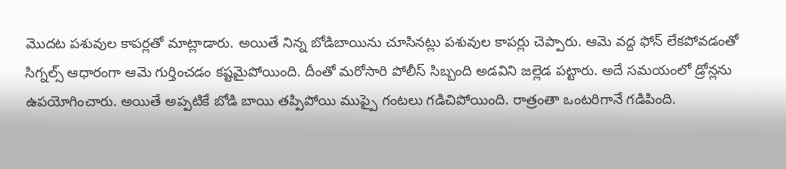మొదట పశువుల కాపర్లతో మాట్లాడారు. అయితే నిన్న బోడిబాయిను చూసినట్లు పశువుల కాపర్లు చెప్పారు. ఆమె వద్ద ఫోన్ లేకపోవడంతో సిగ్నల్స్ ఆధారంగా ఆమె గుర్తించడం కష్టమైపోయింది. దీంతో మరోసారి పోలీస్ సిబ్బంది అడవిని జల్లెడ పట్టారు. అదే సమయంలో డ్రోన్లను ఉపయోగించారు. అయితే అప్పటికే బోడి బాయి తప్పిపోయి ముప్పై గంటలు గడిచిపోయింది. రాత్రంతా ఒంటరిగానే గడిపింది.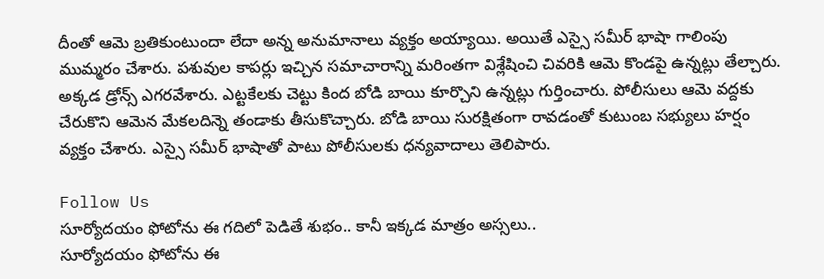దీంతో ఆమె బ్రతికుంటుందా లేదా అన్న అనుమానాలు వ్యక్తం అయ్యాయి. అయితే ఎస్సై సమీర్ భాషా గాలింపు ముమ్మరం చేశారు. పశువుల కాపర్లు ఇచ్చిన సమాచారాన్ని మరింతగా విశ్లేషించి చివరికి ఆమె కొండపై ఉన్నట్లు తేల్చారు. అక్కడ డ్రోన్స్ ఎగరవేశారు. ఎట్టకేలకు చెట్టు కింద బోడి బాయి కూర్చొని ఉన్నట్లు గుర్తించారు. పోలీసులు ఆమె వద్దకు చేరుకొని ఆమెన మేకలదిన్నె తండాకు తీసుకొచ్చారు. బోడి బాయి సురక్షితంగా రావడంతో కుటుంబ సభ్యులు హర్షం వ్యక్తం చేశారు. ఎస్సై సమీర్ భాషాతో పాటు పోలీసులకు ధన్యవాదాలు తెలిపారు.

Follow Us
సూర్యోదయం ఫోటోను ఈ గదిలో పెడితే శుభం.. కానీ ఇక్కడ మాత్రం అస్సలు..
సూర్యోదయం ఫోటోను ఈ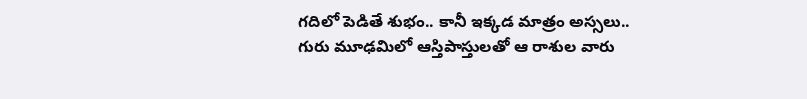గదిలో పెడితే శుభం.. కానీ ఇక్కడ మాత్రం అస్సలు..
గురు మూఢమిలో ఆస్తిపాస్తులతో ఆ రాశుల వారు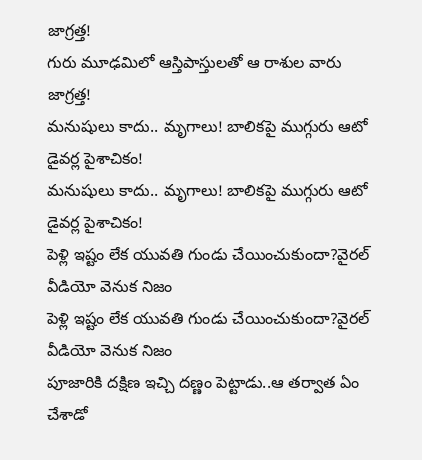జాగ్రత్త!
గురు మూఢమిలో ఆస్తిపాస్తులతో ఆ రాశుల వారు జాగ్రత్త!
మనుషులు కాదు.. మృగాలు! బాలికపై ముగ్గురు ఆటో డైవర్ల పైశాచికం!
మనుషులు కాదు.. మృగాలు! బాలికపై ముగ్గురు ఆటో డైవర్ల పైశాచికం!
పెళ్లి ఇష్టం లేక యువతి గుండు చేయించుకుందా?వైరల్ వీడియో వెనుక నిజం
పెళ్లి ఇష్టం లేక యువతి గుండు చేయించుకుందా?వైరల్ వీడియో వెనుక నిజం
పూజారికి దక్షిణ ఇచ్చి దణ్ణం పెట్టాడు..ఆ తర్వాత ఏం చేశాడో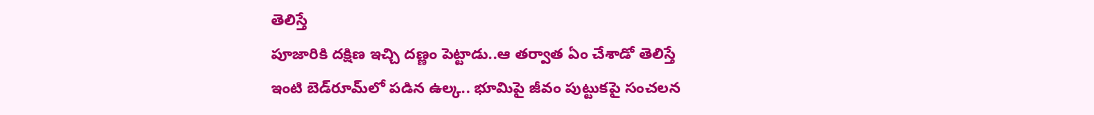తెలిస్తే
పూజారికి దక్షిణ ఇచ్చి దణ్ణం పెట్టాడు..ఆ తర్వాత ఏం చేశాడో తెలిస్తే
ఇంటి బెడ్‌రూమ్‌లో పడిన ఉల్క.. భూమిపై జీవం పుట్టుకపై సంచలన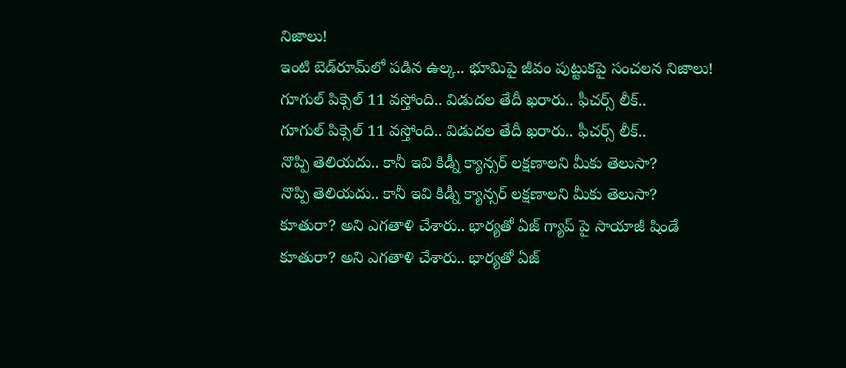నిజాలు!
ఇంటి బెడ్‌రూమ్‌లో పడిన ఉల్క.. భూమిపై జీవం పుట్టుకపై సంచలన నిజాలు!
గూగుల్ పిక్సెల్ 11 వస్తోంది.. విడుదల తేదీ ఖరారు.. ఫీచర్స్‌ లీక్..
గూగుల్ పిక్సెల్ 11 వస్తోంది.. విడుదల తేదీ ఖరారు.. ఫీచర్స్‌ లీక్..
నొప్పి తెలియదు.. కానీ ఇవి కిడ్నీ క్యాన్సర్ లక్షణాలని మీకు తెలుసా?
నొప్పి తెలియదు.. కానీ ఇవి కిడ్నీ క్యాన్సర్ లక్షణాలని మీకు తెలుసా?
కూతురా? అని ఎగతాళి చేశారు.. భార్యతో ఏజ్ గ్యాప్ పై సాయాజీ షిండే
కూతురా? అని ఎగతాళి చేశారు.. భార్యతో ఏజ్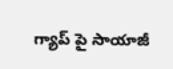గ్యాప్ పై సాయాజీ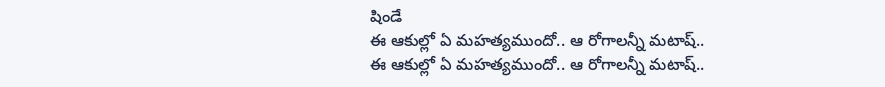షిండే
ఈ ఆకుల్లో ఏ మహత్యముందో.. ఆ రోగాలన్నీ మటాష్..
ఈ ఆకుల్లో ఏ మహత్యముందో.. ఆ రోగాలన్నీ మటాష్..